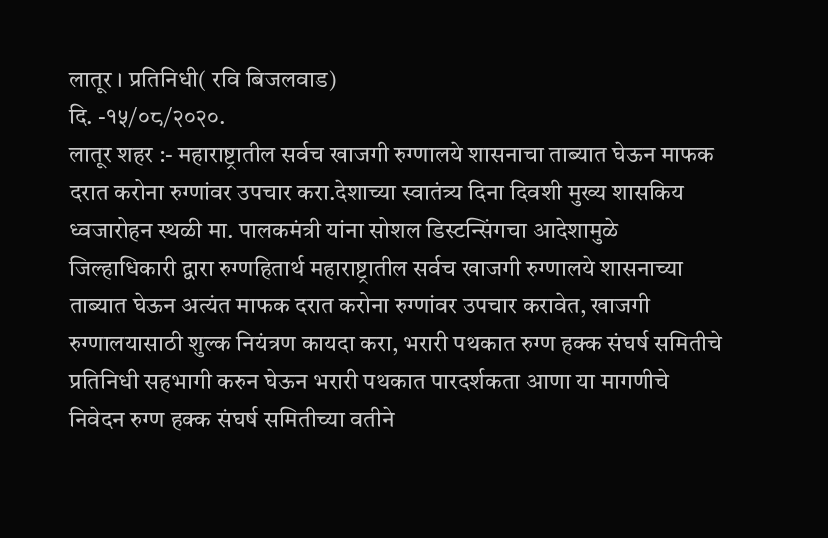लातूर । प्रतिनिधी( रवि बिजलवाड)
दि. -१५/०८/२०२०.
लातूर शहर :- महाराष्ट्रातील सर्वच खाजगी रुग्णालये शासनाचा ताब्यात घेऊन माफक दरात करोना रुग्णांवर उपचार करा.देशाच्या स्वातंत्र्य दिना दिवशी मुख्य शासकिय ध्वजारोहन स्थळी मा. पालकमंत्री यांना सोशल डिस्टन्सिंगचा आदेशामुळे जिल्हाधिकारी द्वारा रुग्णहितार्थ महाराष्ट्रातील सर्वच खाजगी रुग्णालये शासनाच्या ताब्यात घेऊन अत्यंत माफक दरात करोना रुग्णांवर उपचार करावेत, खाजगी रुग्णालयासाठी शुल्क नियंत्रण कायदा करा, भरारी पथकात रुग्ण हक्क संघर्ष समितीचे प्रतिनिधी सहभागी करुन घेऊन भरारी पथकात पारदर्शकता आणा या मागणीचे निवेदन रुग्ण हक्क संघर्ष समितीच्या वतीने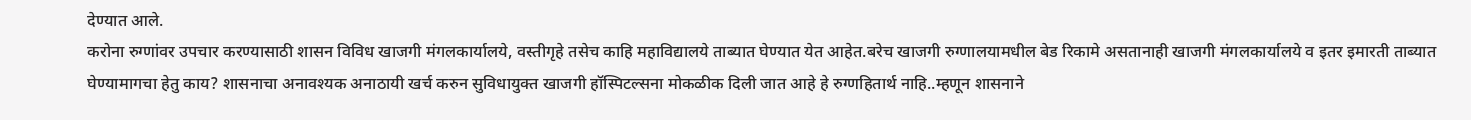देण्यात आले.
करोना रुग्णांवर उपचार करण्यासाठी शासन विविध खाजगी मंगलकार्यालये, वस्तीगृहे तसेच काहि महाविद्यालये ताब्यात घेण्यात येत आहेत.बरेच खाजगी रुग्णालयामधील बेड रिकामे असतानाही खाजगी मंगलकार्यालये व इतर इमारती ताब्यात घेण्यामागचा हेतु काय? शासनाचा अनावश्यक अनाठायी खर्च करुन सुविधायुक्त खाजगी हॉस्पिटल्सना मोकळीक दिली जात आहे हे रुग्णहितार्थ नाहि..म्हणून शासनाने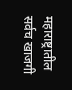महाराष्ट्रातील सर्वच खाजगी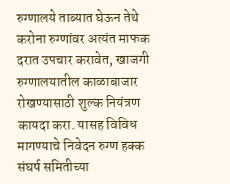रुग्णालये ताब्यात घेऊन तेथे करोना रुग्णांवर अत्यंत माफक दरात उपचार करावेत, खाजगी रुग्णालयातील काळाबाजार रोखण्यासाठी शुल्क नियंत्रण कायदा करा. यासह विविध मागण्याचे निवेदन रुग्ण हक्क संघर्ष समितीच्या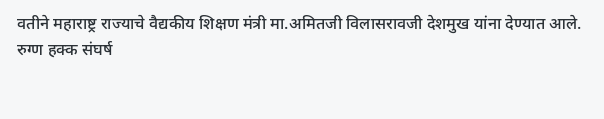वतीने महाराष्ट्र राज्याचे वैद्यकीय शिक्षण मंत्री मा.अमितजी विलासरावजी देशमुख यांना देण्यात आले.
रुग्ण हक्क संघर्ष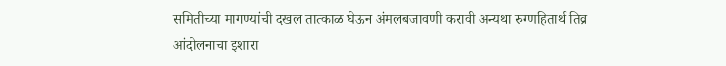समितीच्या मागण्यांची दखल तात्काळ घेऊन अंमलबजावणी करावी अन्यथा रुग्णहितार्थ तिव्र आंदोलनाचा इशारा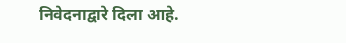निवेदनाद्वारे दिला आहे.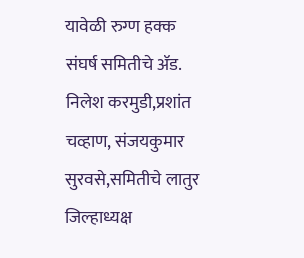यावेळी रुग्ण हक्क संघर्ष समितीचे ॲड. निलेश करमुडी,प्रशांत चव्हाण, संजयकुमार सुरवसे,समितीचे लातुर जिल्हाध्यक्ष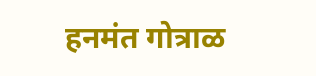हनमंत गोत्राळ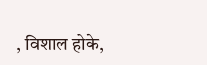, विशाल होके,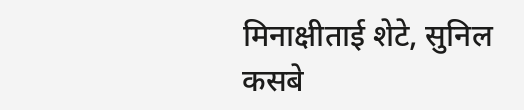मिनाक्षीताई शेटे, सुनिल कसबे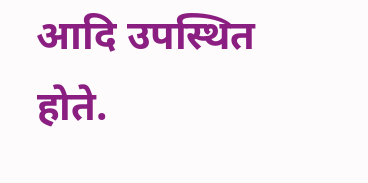आदि उपस्थित होते.